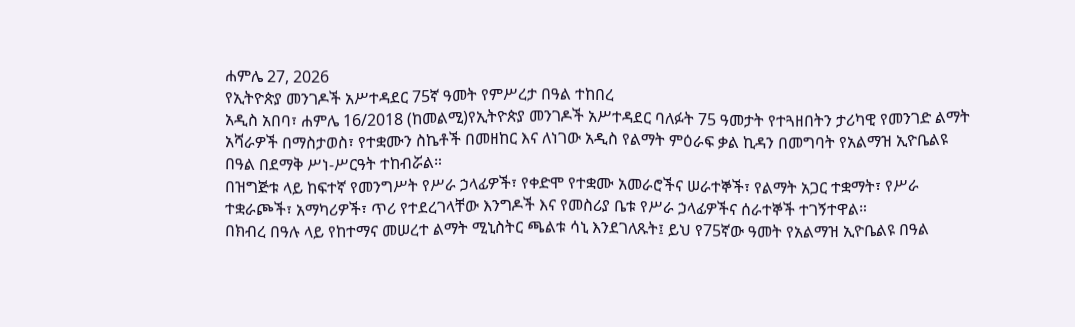ሐምሌ 27, 2026
የኢትዮጵያ መንገዶች አሥተዳደር 75ኛ ዓመት የምሥረታ በዓል ተከበረ
አዲስ አበባ፣ ሐምሌ 16/2018 (ከመልሚ)የኢትዮጵያ መንገዶች አሥተዳደር ባለፉት 75 ዓመታት የተጓዘበትን ታሪካዊ የመንገድ ልማት አሻራዎች በማስታወስ፣ የተቋሙን ስኬቶች በመዘከር እና ለነገው አዲስ የልማት ምዕራፍ ቃል ኪዳን በመግባት የአልማዝ ኢዮቤልዩ በዓል በደማቅ ሥነ-ሥርዓት ተከብሯል።
በዝግጅቱ ላይ ከፍተኛ የመንግሥት የሥራ ኃላፊዎች፣ የቀድሞ የተቋሙ አመራሮችና ሠራተኞች፣ የልማት አጋር ተቋማት፣ የሥራ ተቋራጮች፣ አማካሪዎች፣ ጥሪ የተደረገላቸው እንግዶች እና የመስሪያ ቤቱ የሥራ ኃላፊዎችና ሰራተኞች ተገኝተዋል።
በክብረ በዓሉ ላይ የከተማና መሠረተ ልማት ሚኒስትር ጫልቱ ሳኒ እንደገለጹት፤ ይህ የ75ኛው ዓመት የአልማዝ ኢዮቤልዩ በዓል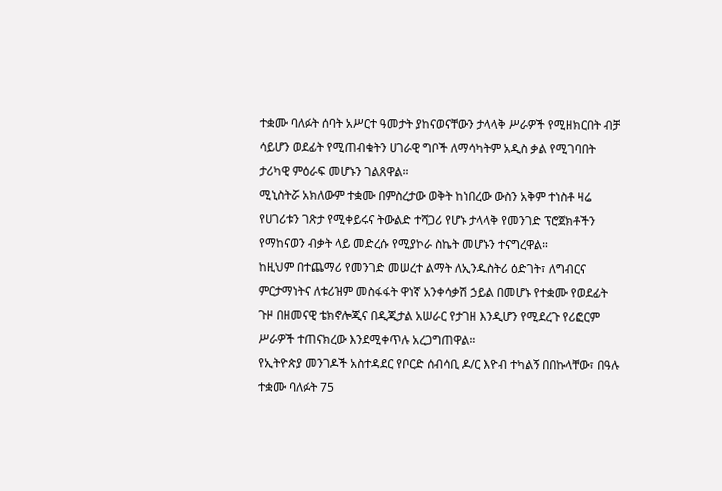ተቋሙ ባለፉት ሰባት አሥርተ ዓመታት ያከናወናቸውን ታላላቅ ሥራዎች የሚዘክርበት ብቻ ሳይሆን ወደፊት የሚጠብቁትን ሀገራዊ ግቦች ለማሳካትም አዲስ ቃል የሚገባበት ታሪካዊ ምዕራፍ መሆኑን ገልጸዋል።
ሚኒስትሯ አክለውም ተቋሙ በምስረታው ወቅት ከነበረው ውስን አቅም ተነስቶ ዛሬ የሀገሪቱን ገጽታ የሚቀይሩና ትውልድ ተሻጋሪ የሆኑ ታላላቅ የመንገድ ፕሮጀክቶችን የማከናወን ብቃት ላይ መድረሱ የሚያኮራ ስኬት መሆኑን ተናግረዋል።
ከዚህም በተጨማሪ የመንገድ መሠረተ ልማት ለኢንዱስትሪ ዕድገት፣ ለግብርና ምርታማነትና ለቱሪዝም መስፋፋት ዋነኛ አንቀሳቃሽ ኃይል በመሆኑ የተቋሙ የወደፊት ጉዞ በዘመናዊ ቴክኖሎጂና በዲጂታል አሠራር የታገዘ እንዲሆን የሚደረጉ የሪፎርም ሥራዎች ተጠናክረው እንደሚቀጥሉ አረጋግጠዋል።
የኢትዮጵያ መንገዶች አስተዳደር የቦርድ ሰብሳቢ ዶ/ር እዮብ ተካልኝ በበኩላቸው፣ በዓሉ ተቋሙ ባለፉት 75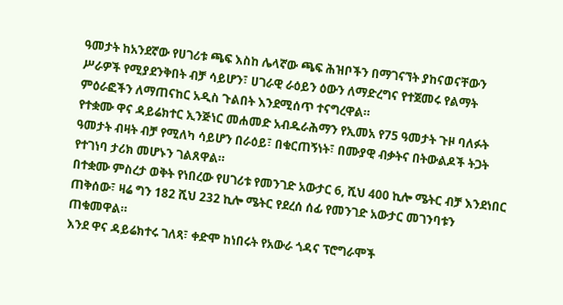ዓመታት ከአንደኛው የሀገሪቱ ጫፍ እስከ ሌላኛው ጫፍ ሕዝቦችን በማገናኘት ያከናወናቸውን ሥራዎች የሚያደንቅበት ብቻ ሳይሆን፣ ሀገራዊ ራዕይን ዕውን ለማድረግና የተጀመሩ የልማት ምዕራፎችን ለማጠናከር አዲስ ጉልበት እንደሚሰጥ ተናግረዋል።
የተቋሙ ዋና ዳይሬክተር ኢንጅነር መሐመድ አብዱራሕማን የኢመአ የ75 ዓመታት ጉዞ ባለፉት ዓመታት ብዛት ብቻ የሚለካ ሳይሆን በራዕይ፣ በቁርጠኝነት፣ በሙያዊ ብቃትና በትውልዶች ትጋት የተገነባ ታሪክ መሆኑን ገልጸዋል።
በተቋሙ ምስረታ ወቅት የነበረው የሀገሪቱ የመንገድ አውታር 6, ሺህ 400 ኪሎ ሜትር ብቻ እንደነበር ጠቅሰው፣ ዛሬ ግን 182 ሺህ 232 ኪሎ ሜትር የደረሰ ሰፊ የመንገድ አውታር መገንባቱን ጠቁመዋል።
እንደ ዋና ዳይሬክተሩ ገለጻ፣ ቀድሞ ከነበሩት የአውራ ጎዳና ፕሮግራሞች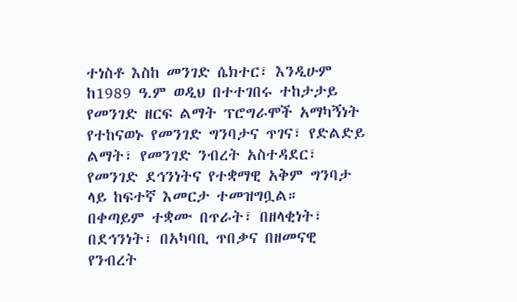ተነስቶ እስከ መንገድ ሴክተር፣ እንዲሁም ከ1989 ዓ.ም ወዲህ በተተገበሩ ተከታታይ የመንገድ ዘርፍ ልማት ፕሮግራሞች አማካኝነት የተከናወኑ የመንገድ ግንባታና ጥገና፣ የድልድይ ልማት፣ የመንገድ ንብረት አስተዳደር፣ የመንገድ ደኅንነትና የተቋማዊ አቅም ግንባታ ላይ ከፍተኛ እመርታ ተመዝግቧል።
በቀጣይም ተቋሙ በጥራት፣ በዘላቂነት፣ በደኅንነት፣ በአካባቢ ጥበቃና በዘመናዊ የንብረት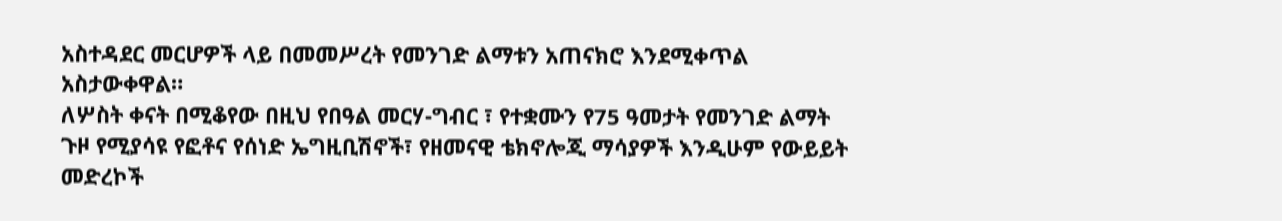አስተዳደር መርሆዎች ላይ በመመሥረት የመንገድ ልማቱን አጠናክሮ እንደሚቀጥል አስታውቀዋል።
ለሦስት ቀናት በሚቆየው በዚህ የበዓል መርሃ-ግብር ፣ የተቋሙን የ75 ዓመታት የመንገድ ልማት ጉዞ የሚያሳዩ የፎቶና የሰነድ ኤግዚቢሽኖች፣ የዘመናዊ ቴክኖሎጂ ማሳያዎች እንዲሁም የውይይት መድረኮች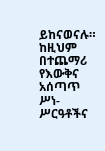ይከናወናሉ።
ከዚህም በተጨማሪ የእውቅና አሰጣጥ ሥነ-ሥርዓቶችና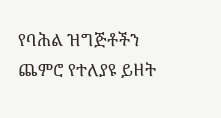የባሕል ዝግጅቶችን ጨምሮ የተለያዩ ይዘት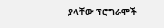ያላቸው ፕሮግራሞች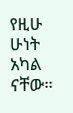የዚሁ ሁነት አካል ናቸው።